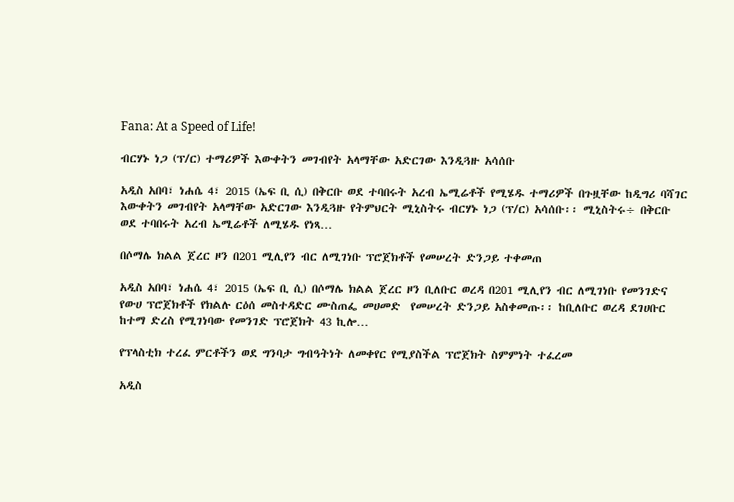Fana: At a Speed of Life!

ብርሃኑ ነጋ (ፕ/ር) ተማሪዎች እውቀትን መገብየት አላማቸው አድርገው እንዲጓዙ አሳሰቡ

አዲስ አበባ፣ ነሐሴ 4፣ 2015 (ኤፍ ቢ ሲ) በቅርቡ ወደ ተባበሩት አረብ ኤሚሬቶች የሚሄዱ ተማሪዎች በጉዟቸው ከዲግሪ ባሻገር እውቀትን መገብየት አላማቸው አድርገው እንዲጓዙ የትምህርት ሚኒስትሩ ብርሃኑ ነጋ (ፕ/ር) አሳሰቡ፡፡ ሚኒስትሩ÷ በቅርቡ ወደ ተባበሩት አረብ ኤሚሬቶች ለሚሄዱ የነጻ…

በሶማሌ ክልል ጀረር ዞን በ201 ሚሊየን ብር ለሚገነቡ ፕሮጀክቶች የመሠረት ድንጋይ ተቀመጠ

አዲስ አበባ፣ ነሐሴ 4፣ 2015 (ኤፍ ቢ ሲ) በሶማሌ ክልል ጀረር ዞን ቢለቡር ወረዳ በ201 ሚሊየን ብር ለሚገነቡ የመንገድና የውሀ ፕሮጀክቶች የክልሉ ርዕሰ መስተዳድር ሙስጠፌ መሀመድ  የመሠረት ድንጋይ አስቀመጡ፡፡ ከቢለቡር ወረዳ ደገሀቡር  ከተማ ድረስ የሚገነባው የመንገድ ፕሮጀክት 43 ኪሎ…

የፕላስቲክ ተረፈ ምርቶችን ወደ ግንባታ ግብዓትነት ለመቀየር የሚያስችል ፕሮጀክት ስምምነት ተፈረመ

አዲስ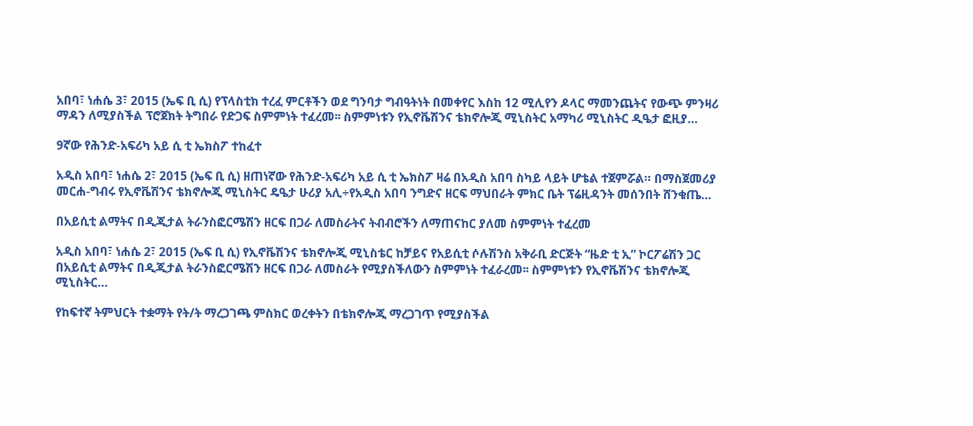አበባ፣ ነሐሴ 3፣ 2015 (ኤፍ ቢ ሲ) የፕላስቲክ ተረፈ ምርቶችን ወደ ግንባታ ግብዓትነት በመቀየር እስከ 12 ሚሊየን ዶላር ማመንጨትና የውጭ ምንዛሪ ማዳን ለሚያስችል ፕሮጀክት ትግበራ የድጋፍ ስምምነት ተፈረመ፡፡ ስምምነቱን የኢኖቬሽንና ቴክኖሎጂ ሚኒስትር አማካሪ ሚኒስትር ዲዔታ ፎዚያ…

9ኛው የሕንድ-አፍሪካ አይ ሲ ቲ ኤክስፖ ተከፈተ

አዲስ አበባ፣ ነሐሴ 2፣ 2015 (ኤፍ ቢ ሲ) ዘጠነኛው የሕንድ-አፍሪካ አይ ሲ ቲ ኤክስፖ ዛሬ በአዲስ አበባ ስካይ ላይት ሆቴል ተጀምሯል። በማስጀመሪያ መርሐ-ግብሩ የኢኖቬሽንና ቴክኖሎጂ ሚኒስትር ዴዔታ ሁሪያ አሊ÷የአዲስ አበባ ንግድና ዘርፍ ማህበራት ምክር ቤት ፕሬዚዳንት መሰንበት ሸንቁጤ…

በአይሲቲ ልማትና በዲጂታል ትራንስፎርሜሽን ዘርፍ በጋራ ለመስራትና ትብብሮችን ለማጠናከር ያለመ ስምምነት ተፈረመ

አዲስ አበባ፣ ነሐሴ 2፣ 2015 (ኤፍ ቢ ሲ) የኢኖቬሽንና ቴክኖሎጂ ሚኒስቴር ከቻይና የአይሲቲ ሶሉሽንስ አቅራቢ ድርጅት “ዜድ ቲ ኢ” ኮርፖሬሽን ጋር በአይሲቲ ልማትና በዲጂታል ትራንስፎርሜሽን ዘርፍ በጋራ ለመስራት የሚያስችለውን ስምምነት ተፈራረመ፡፡ ስምምነቱን የኢኖቬሽንና ቴክኖሎጂ ሚኒስትር…

የከፍተኛ ትምህርት ተቋማት የት/ት ማረጋገጫ ምስክር ወረቀትን በቴክኖሎጂ ማረጋገጥ የሚያስችል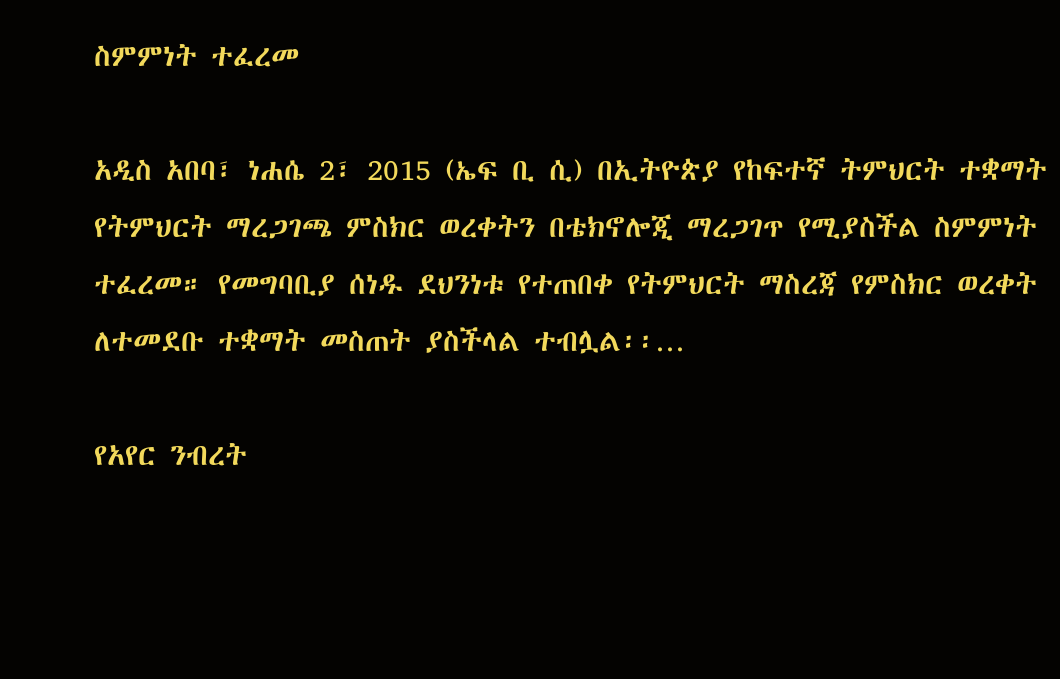ስምምነት ተፈረመ

አዲስ አበባ፣ ነሐሴ 2፣ 2015 (ኤፍ ቢ ሲ) በኢትዮጵያ የከፍተኛ ትምህርት ተቋማት የትምህርት ማረጋገጫ ምስክር ወረቀትን በቴክኖሎጂ ማረጋገጥ የሚያስችል ስምምነት ተፈረመ። የመግባቢያ ሰነዱ ደህንነቱ የተጠበቀ የትምህርት ማስረጃ የምስክር ወረቀት ለተመደቡ ተቋማት መስጠት ያስችላል ተብሏል፡፡…

የአየር ንብረት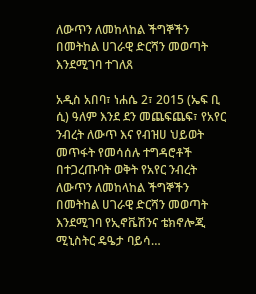ለውጥን ለመከላከል ችግኞችን በመትከል ሀገራዊ ድርሻን መወጣት እንደሚገባ ተገለጸ

አዲስ አበባ፣ ነሐሴ 2፣ 2015 (ኤፍ ቢ ሲ) ዓለም እንደ ደን መጨፍጨፍ፣ የአየር ንብረት ለውጥ እና የብዝሀ ህይወት መጥፋት የመሳሰሉ ተግዳሮቶች በተጋረጡባት ወቅት የአየር ንብረት ለውጥን ለመከላከል ችግኞችን በመትከል ሀገራዊ ድርሻን መወጣት እንደሚገባ የኢኖቬሽንና ቴክኖሎጂ ሚኒስትር ዴዔታ ባይሳ…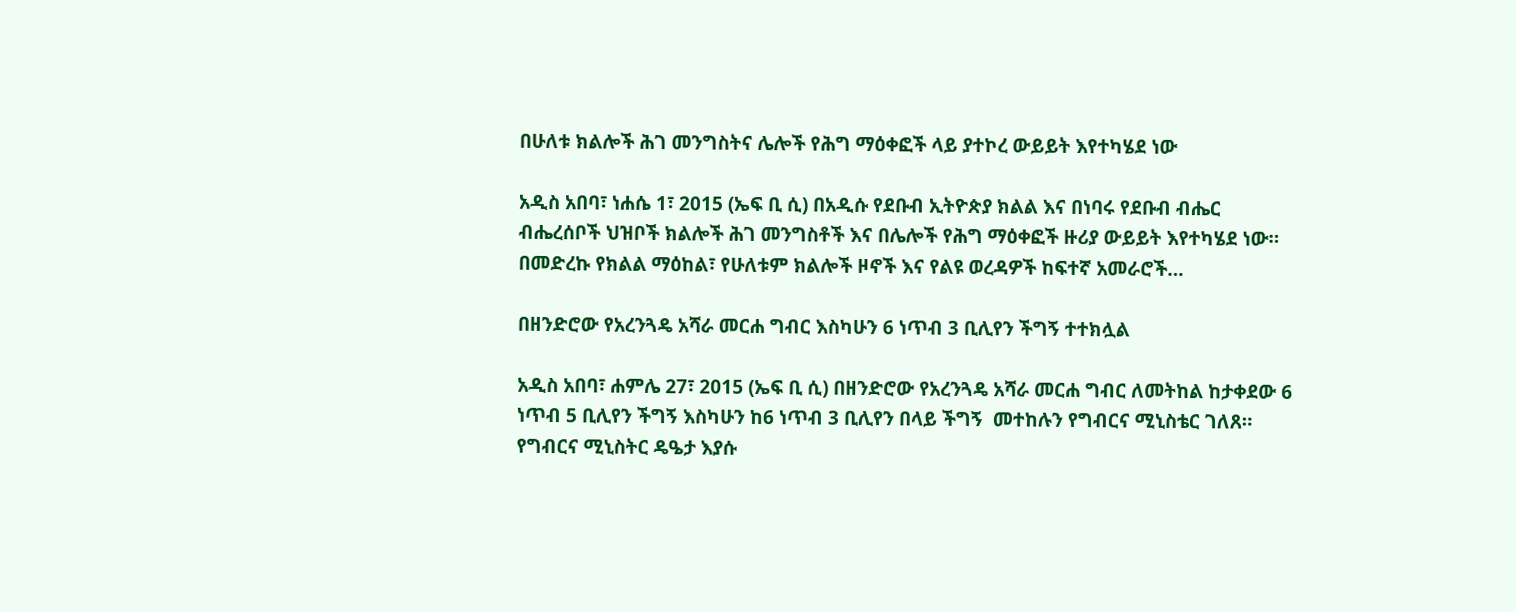በሁለቱ ክልሎች ሕገ መንግስትና ሌሎች የሕግ ማዕቀፎች ላይ ያተኮረ ውይይት እየተካሄደ ነው

አዲስ አበባ፣ ነሐሴ 1፣ 2015 (ኤፍ ቢ ሲ) በአዲሱ የደቡብ ኢትዮጵያ ክልል እና በነባሩ የደቡብ ብሔር ብሔረሰቦች ህዝቦች ክልሎች ሕገ መንግስቶች እና በሌሎች የሕግ ማዕቀፎች ዙሪያ ውይይት እየተካሄደ ነው። በመድረኩ የክልል ማዕከል፣ የሁለቱም ክልሎች ዞኖች እና የልዩ ወረዳዎች ከፍተኛ አመራሮች…

በዘንድሮው የአረንጓዴ አሻራ መርሐ ግብር እስካሁን 6 ነጥብ 3 ቢሊየን ችግኝ ተተክሏል

አዲስ አበባ፣ ሐምሌ 27፣ 2015 (ኤፍ ቢ ሲ) በዘንድሮው የአረንጓዴ አሻራ መርሐ ግብር ለመትከል ከታቀደው 6 ነጥብ 5 ቢሊየን ችግኝ እስካሁን ከ6 ነጥብ 3 ቢሊየን በላይ ችግኝ  መተከሉን የግብርና ሚኒስቴር ገለጸ። የግብርና ሚኒስትር ዴዔታ እያሱ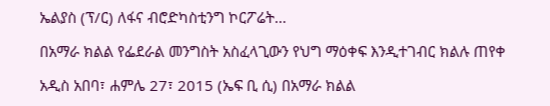ኤልያስ (ፕ/ር) ለፋና ብሮድካስቲንግ ኮርፖሬት…

በአማራ ክልል የፌደራል መንግስት አስፈላጊውን የህግ ማዕቀፍ እንዲተገብር ክልሉ ጠየቀ

አዲስ አበባ፣ ሐምሌ 27፣ 2015 (ኤፍ ቢ ሲ) በአማራ ክልል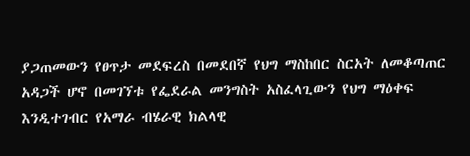ያጋጠመውን የፀጥታ መደፍረስ በመደበኛ የህግ ማስከበር ስርአት ለመቆጣጠር አዳጋች ሆኖ በመገኘቱ የፌደራል መንግስት አስፈላጊውን የህግ ማዕቀፍ እንዲተገብር የአማራ ብሄራዊ ክልላዊ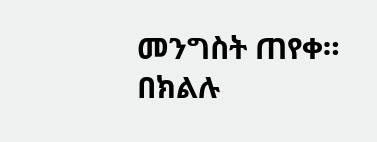መንግስት ጠየቀ። በክልሉ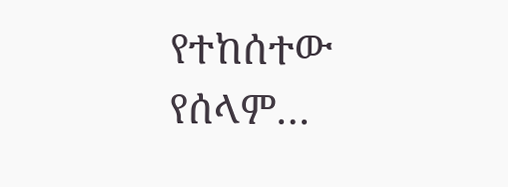የተከሰተው የሰላም…